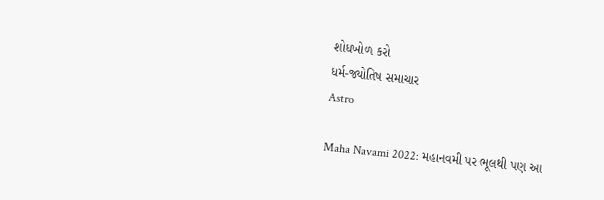શોધખોળ કરો
ધર્મ-જ્યોતિષ સમાચાર
Astro

Maha Navami 2022: મહાનવમી પર ભૂલથી પણ આ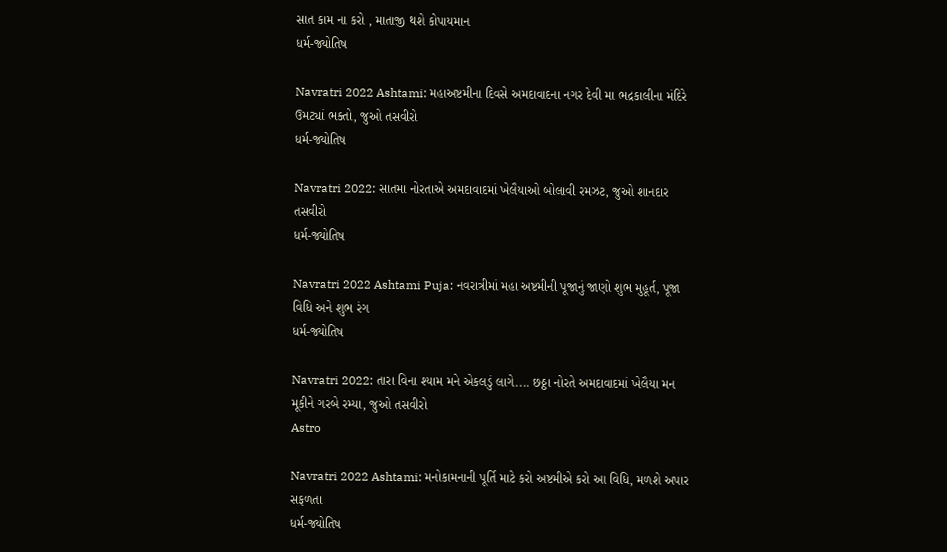સાત કામ ના કરો , માતાજી થશે કોપાયમાન
ધર્મ-જ્યોતિષ

Navratri 2022 Ashtami: મહાઅષ્ટમીના દિવસે અમદાવાદના નગર દેવી મા ભદ્રકાલીના મંદિરે ઉમટ્યાં ભક્તો, જુઓ તસવીરો
ધર્મ-જ્યોતિષ

Navratri 2022: સાતમા નોરતાએ અમદાવાદમાં ખેલૈયાઓ બોલાવી રમઝટ, જુઓ શાનદાર તસવીરો
ધર્મ-જ્યોતિષ

Navratri 2022 Ashtami Puja: નવરાત્રીમાં મહા અષ્ટમીની પૂજાનું જાણો શુભ મુહૂર્ત, પૂજા વિધિ અને શુભ રંગ
ધર્મ-જ્યોતિષ

Navratri 2022: તારા વિના શ્યામ મને એકલડું લાગે.... છઠ્ઠા નોરતે અમદાવાદમાં ખેલૈયા મન મૂકીને ગરબે રમ્યા, જુઓ તસવીરો
Astro

Navratri 2022 Ashtami: મનોકામનાની પૂર્તિ માટે કરો અષ્ટમીએ કરો આ વિધિ, મળશે અપાર સફળતા
ધર્મ-જ્યોતિષ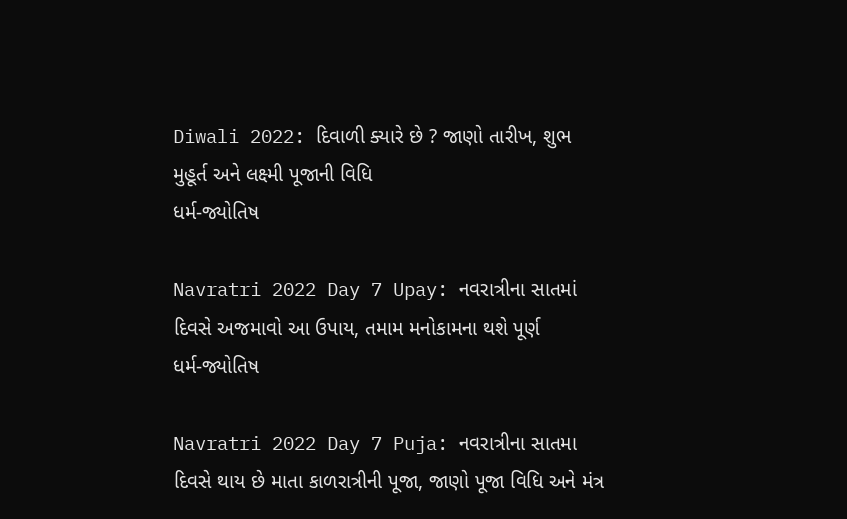Diwali 2022: દિવાળી ક્યારે છે ? જાણો તારીખ, શુભ મુહૂર્ત અને લક્ષ્મી પૂજાની વિધિ
ધર્મ-જ્યોતિષ

Navratri 2022 Day 7 Upay: નવરાત્રીના સાતમાં દિવસે અજમાવો આ ઉપાય, તમામ મનોકામના થશે પૂર્ણ
ધર્મ-જ્યોતિષ

Navratri 2022 Day 7 Puja: નવરાત્રીના સાતમા દિવસે થાય છે માતા કાળરાત્રીની પૂજા, જાણો પૂજા વિધિ અને મંત્ર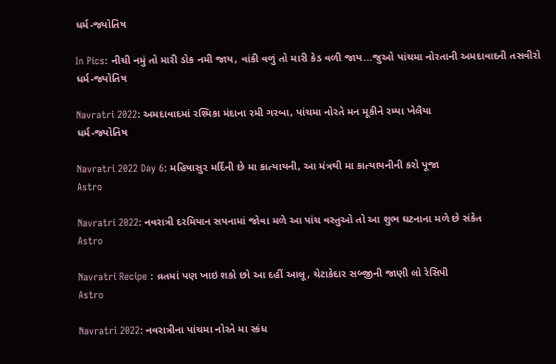ધર્મ-જ્યોતિષ

In Pics: નીચી નમું તો મારી ડોક નમી જાય, વાંકી વળું તો મારી કેડ વળી જાય...જુઓ પાંચમા નોરતાની અમદાવાદની તસવીરો
ધર્મ-જ્યોતિષ

Navratri 2022: અમદાવાદમાં રશ્મિકા મંદાના રમી ગરબા, પાંચમા નોરતે મન મૂકીને રમ્યા ખેલૈયા
ધર્મ-જ્યોતિષ

Navratri 2022 Day 6: મહિષાસુર મર્દિની છે મા કાત્યાયની, આ મંત્રથી મા કાત્યાયનીની કરો પૂજા
Astro

Navratri 2022: નવરાત્રી દરમિયાન સપનામાં જોવા મળે આ પાંચ વસ્તુઓ તો આ શુભ ઘટનાના મળે છે સંકેત
Astro

Navratri Recipe : વ્રતમાં પણ ખાઇ શકો છો આ દહીં આલૂ, ચેટાકેદાર સબ્જીની જાણી લો રેસિપી
Astro

Navratri 2022: નવરાત્રીના પાંચમા નોરતે મા સ્કંધ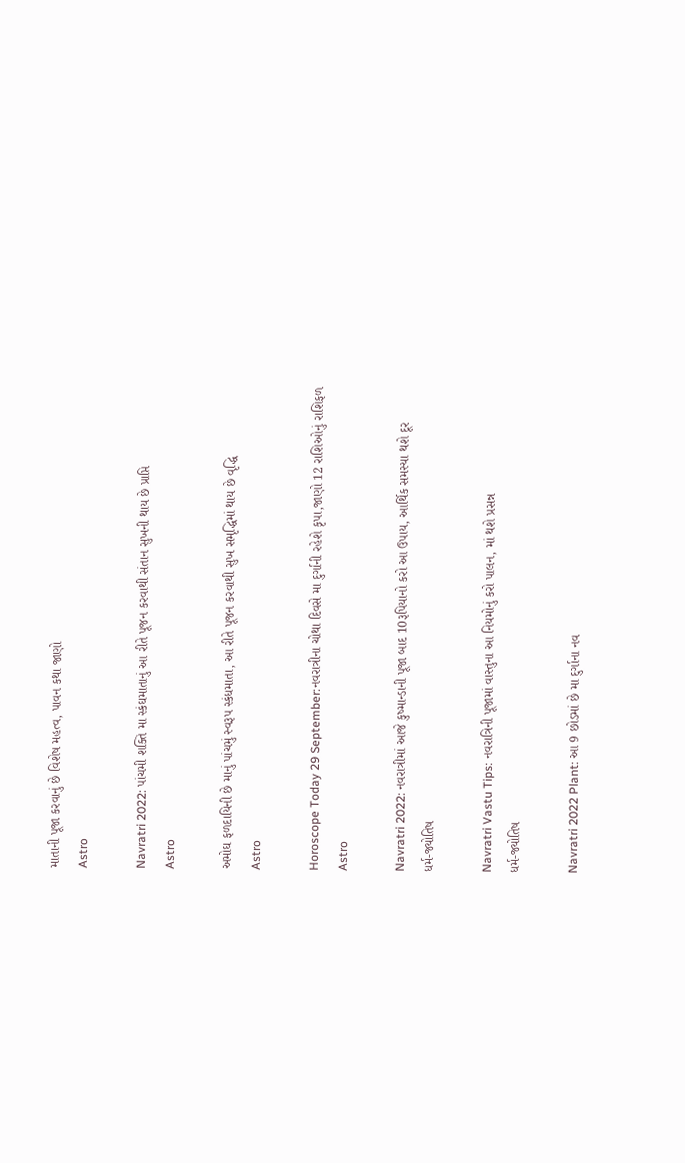માતાની પૂજા કરવાનું છે વિશેષ મહત્વ, પાવન કથા જાણો
Astro

Navratri 2022: પાંચમી શક્તિ મા સ્કંઘમાતાનું આ રીતે પૂજન કરવાથી સંતાન સુખની થાય છે પ્રાપ્તિ
Astro

અમોઘ ફળદાયિની છે માનું પાંચમું સ્વરૂપ સ્કંધમાતા, આ રીતે પૂજન કરવાથી સુખ સમૃદ્ધિમાં થાય છે વૃદ્ધિ
Astro

Horoscope Today 29 September:નવરાત્રીના ચોથા દિવસે મા દુર્ગાની રહેશે કૃપા,જાણો 12 રાશિઓનું રાશિફળ
Astro

Navratri 2022: નવરાત્રીમાં આજે કુષ્માન્ડાની પૂજા બાદ 10રૂપિયાનો કરો આ ઉપાય, આર્થિક સમસ્યા થશે દૂર
ધર્મ-જ્યોતિષ

Navratri Vastu Tips: નવરાત્રિની પૂજામાં વાસ્તુના આ નિયમોનું કરો પાલન, માં થશે પ્રસન્ન
ધર્મ-જ્યોતિષ

Navratri 2022 Plant: આ 9 છોડમાં છે મા દુર્ગાના નવ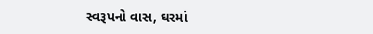સ્વરૂપનો વાસ, ઘરમાં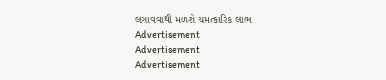લગાવવાથી મળશે ચમત્કારિક લાભ
Advertisement
Advertisement
Advertisement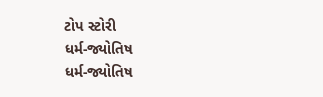ટોપ સ્ટોરી
ધર્મ-જ્યોતિષ
ધર્મ-જ્યોતિષ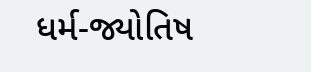ધર્મ-જ્યોતિષ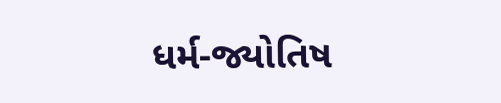ધર્મ-જ્યોતિષ